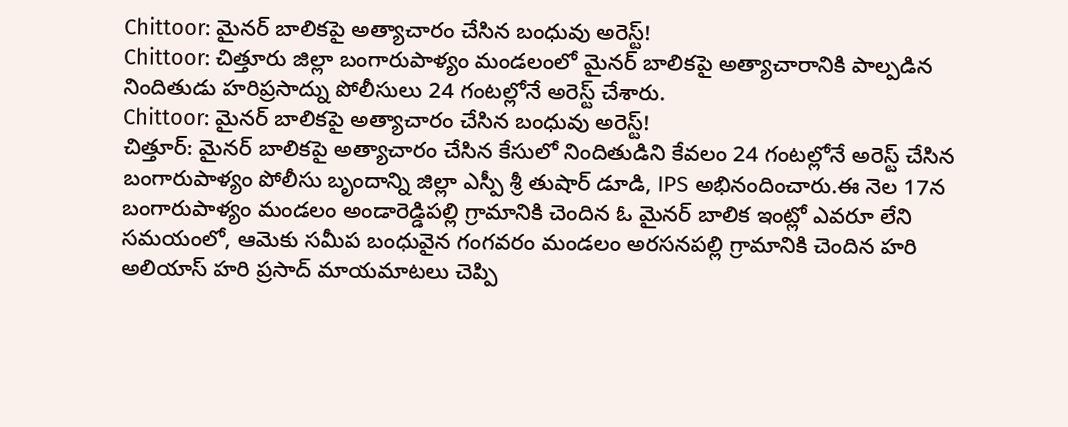Chittoor: మైనర్ బాలికపై అత్యాచారం చేసిన బంధువు అరెస్ట్!
Chittoor: చిత్తూరు జిల్లా బంగారుపాళ్యం మండలంలో మైనర్ బాలికపై అత్యాచారానికి పాల్పడిన నిందితుడు హరిప్రసాద్ను పోలీసులు 24 గంటల్లోనే అరెస్ట్ చేశారు.
Chittoor: మైనర్ బాలికపై అత్యాచారం చేసిన బంధువు అరెస్ట్!
చిత్తూర్: మైనర్ బాలికపై అత్యాచారం చేసిన కేసులో నిందితుడిని కేవలం 24 గంటల్లోనే అరెస్ట్ చేసిన బంగారుపాళ్యం పోలీసు బృందాన్ని జిల్లా ఎస్పీ శ్రీ తుషార్ డూడి, IPS అభినందించారు.ఈ నెల 17న బంగారుపాళ్యం మండలం అండారెడ్డిపల్లి గ్రామానికి చెందిన ఓ మైనర్ బాలిక ఇంట్లో ఎవరూ లేని సమయంలో, ఆమెకు సమీప బంధువైన గంగవరం మండలం అరసనపల్లి గ్రామానికి చెందిన హరి అలియాస్ హరి ప్రసాద్ మాయమాటలు చెప్పి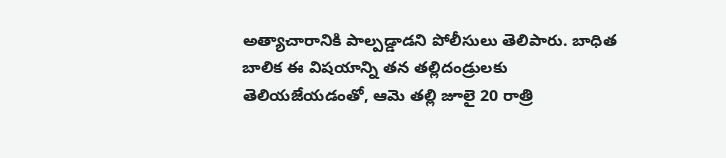అత్యాచారానికి పాల్పడ్డాడని పోలీసులు తెలిపారు. బాధిత బాలిక ఈ విషయాన్ని తన తల్లిదండ్రులకు తెలియజేయడంతో, ఆమె తల్లి జూలై 20 రాత్రి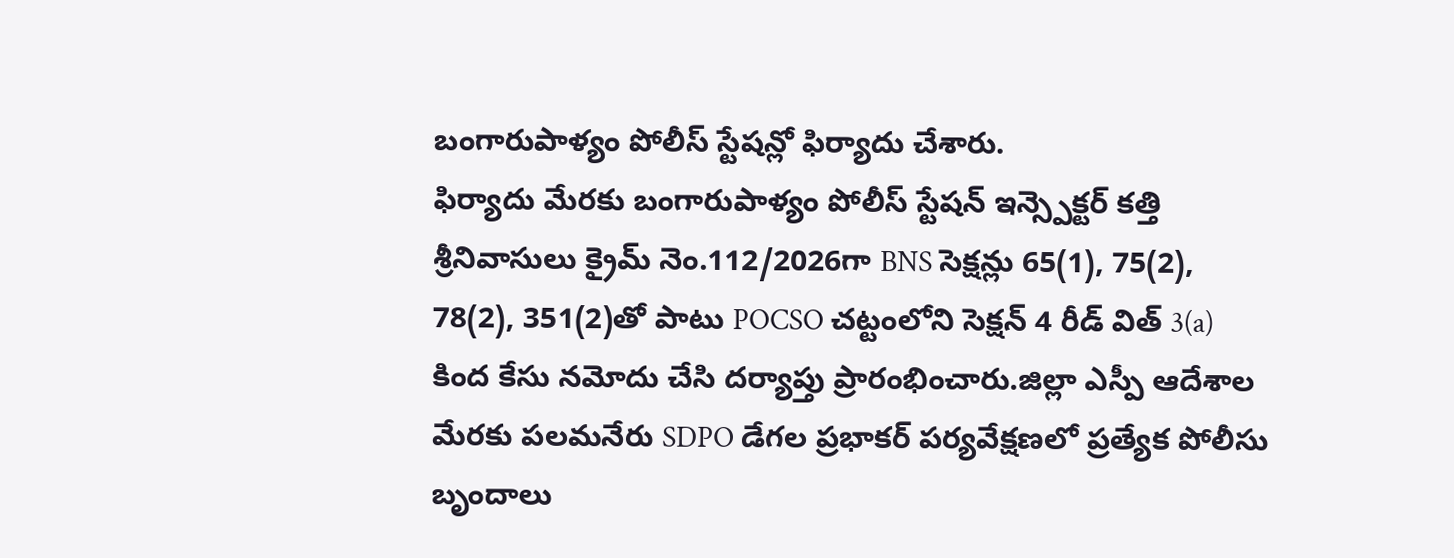బంగారుపాళ్యం పోలీస్ స్టేషన్లో ఫిర్యాదు చేశారు.
ఫిర్యాదు మేరకు బంగారుపాళ్యం పోలీస్ స్టేషన్ ఇన్స్పెక్టర్ కత్తి శ్రీనివాసులు క్రైమ్ నెం.112/2026గా BNS సెక్షన్లు 65(1), 75(2), 78(2), 351(2)తో పాటు POCSO చట్టంలోని సెక్షన్ 4 రీడ్ విత్ 3(a) కింద కేసు నమోదు చేసి దర్యాప్తు ప్రారంభించారు.జిల్లా ఎస్పీ ఆదేశాల మేరకు పలమనేరు SDPO డేగల ప్రభాకర్ పర్యవేక్షణలో ప్రత్యేక పోలీసు బృందాలు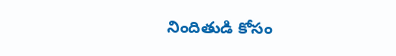నిందితుడి కోసం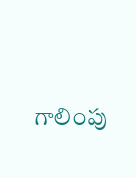గాలింపు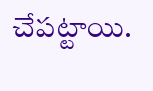చేపట్టాయి.